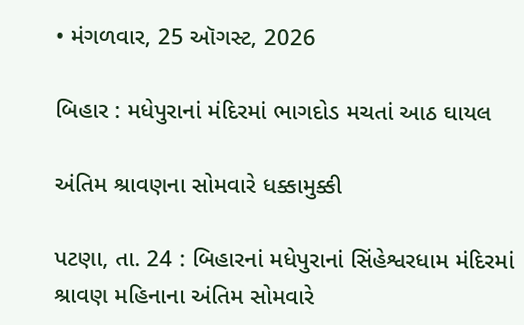• મંગળવાર, 25 ઑગસ્ટ, 2026

બિહાર : મધેપુરાનાં મંદિરમાં ભાગદોડ મચતાં આઠ ઘાયલ

અંતિમ શ્રાવણના સોમવારે ધક્કામુક્કી

પટણા, તા. 24 : બિહારનાં મધેપુરાનાં સિંહેશ્વરધામ મંદિરમાં શ્રાવણ મહિનાના અંતિમ સોમવારે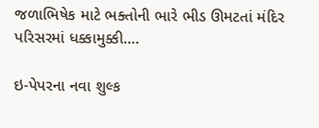જળાભિષેક માટે ભક્તોની ભારે ભીડ ઊમટતાં મંદિર પરિસરમાં ધક્કામુક્કી....

ઇ-પેપરના નવા શુલ્ક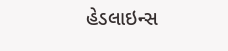હેડલાઇન્સ